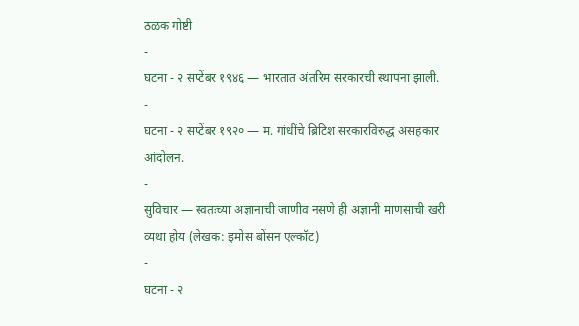ठळक गोष्टी
-
घटना - २ सप्टेंबर १९४६ — भारतात अंतरिम सरकारची स्थापना झाली.
-
घटना - २ सप्टेंबर १९२० — म. गांधींचे ब्रिटिश सरकारविरुद्ध असहकार आंदोलन.
-
सुविचार — स्वतःच्या अज्ञानाची जाणीव नसणे ही अज्ञानी माणसाची खरी व्यथा होय (लेखक: इमोस बोंसन एल्कॉट)
-
घटना - २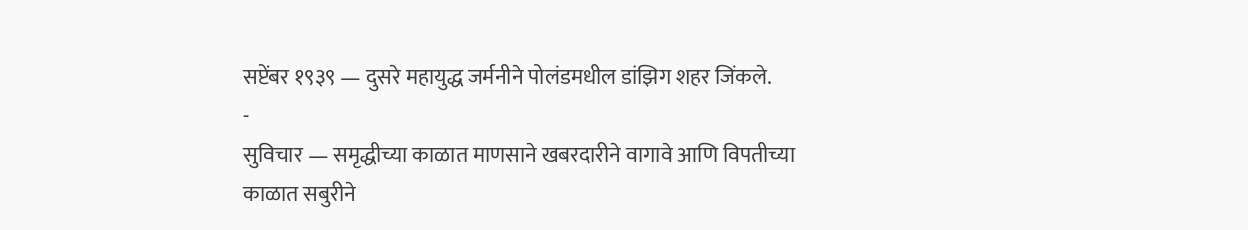सप्टेंबर १९३९ — दुसरे महायुद्ध जर्मनीने पोलंडमधील डांझिग शहर जिंकले.
-
सुविचार — समृद्धीच्या काळात माणसाने खबरदारीने वागावे आणि विपतीच्या काळात सबुरीने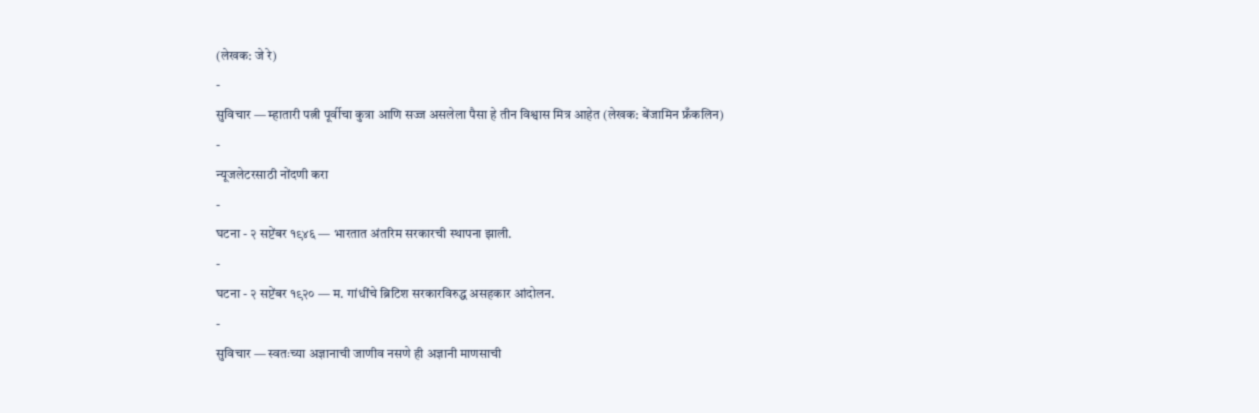(लेखक: जे रे)
-
सुविचार — म्हातारी पत्नी पूर्वीचा कुत्रा आणि सज्ज असलेला पैसा हे तीन विश्वास मित्र आहेत (लेखक: बेंजामिन फ्रँकलिन)
-
न्यूजलेटरसाठी नोंदणी करा
-
घटना - २ सप्टेंबर १९४६ — भारतात अंतरिम सरकारची स्थापना झाली.
-
घटना - २ सप्टेंबर १९२० — म. गांधींचे ब्रिटिश सरकारविरुद्ध असहकार आंदोलन.
-
सुविचार — स्वतःच्या अज्ञानाची जाणीव नसणे ही अज्ञानी माणसाची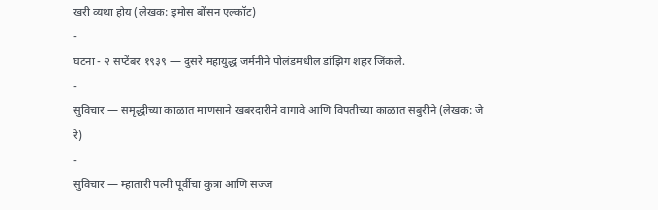खरी व्यथा होय (लेखक: इमोस बोंसन एल्कॉट)
-
घटना - २ सप्टेंबर १९३९ — दुसरे महायुद्ध जर्मनीने पोलंडमधील डांझिग शहर जिंकले.
-
सुविचार — समृद्धीच्या काळात माणसाने खबरदारीने वागावे आणि विपतीच्या काळात सबुरीने (लेखक: जे रे)
-
सुविचार — म्हातारी पत्नी पूर्वीचा कुत्रा आणि सज्ज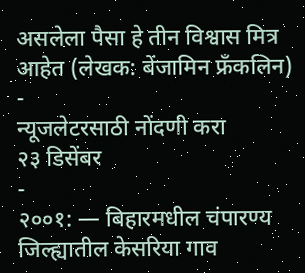असलेला पैसा हे तीन विश्वास मित्र आहेत (लेखक: बेंजामिन फ्रँकलिन)
-
न्यूजलेटरसाठी नोंदणी करा
२३ डिसेंबर
-
२००१: — बिहारमधील चंपारण्य जिल्ह्यातील केसरिया गाव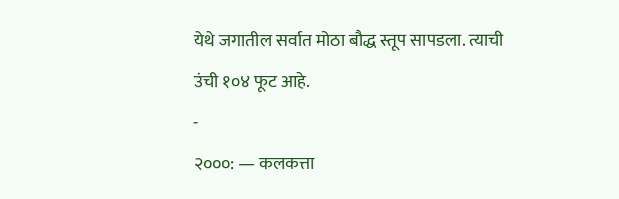येथे जगातील सर्वात मोठा बौद्ध स्तूप सापडला. त्याची उंची १०४ फूट आहे.
-
२०००: — कलकत्ता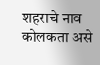शहराचे नाव कोलकता असे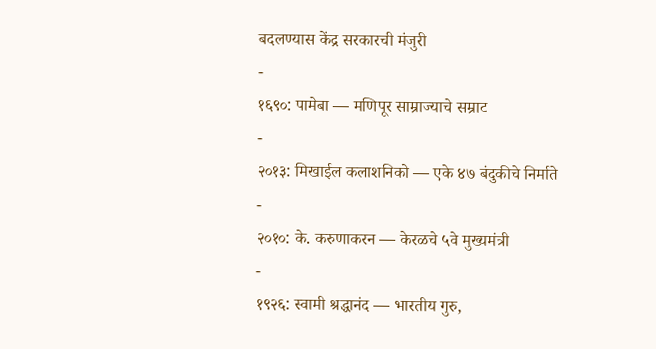बदलण्यास केंद्र सरकारची मंजुरी
-
१६९०: पामेबा — मणिपूर साम्राज्याचे सम्राट
-
२०१३: मिखाईल कलाशनिको — एके ४७ बंदुकीचे निर्माते
-
२०१०: के. करुणाकरन — केरळचे ५वे मुख्यमंत्री
-
१९२६: स्वामी श्रद्धानंद — भारतीय गुरु,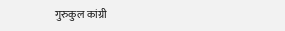गुरुकुल कांग्री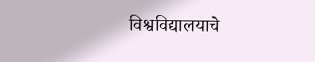विश्वविद्यालयाचे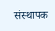संस्थापक